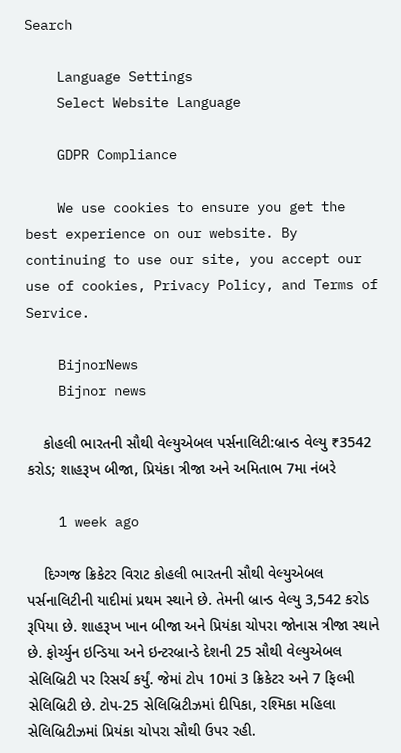Search

    Language Settings
    Select Website Language

    GDPR Compliance

    We use cookies to ensure you get the best experience on our website. By continuing to use our site, you accept our use of cookies, Privacy Policy, and Terms of Service.

    BijnorNews
    Bijnor news

    કોહલી ભારતની સૌથી વેલ્યુએબલ પર્સનાલિટી:બ્રાન્ડ વેલ્યુ ₹3542 કરોડ; શાહરૂખ બીજા, પ્રિયંકા ત્રીજા અને અમિતાભ 7મા નંબરે

    1 week ago

    દિગ્ગજ ક્રિકેટર વિરાટ કોહલી ભારતની સૌથી વેલ્યુએબલ પર્સનાલિટીની યાદીમાં પ્રથમ સ્થાને છે. તેમની બ્રાન્ડ વેલ્યુ 3,542 કરોડ રૂપિયા છે. શાહરૂખ ખાન બીજા અને પ્રિયંકા ચોપરા જોનાસ ત્રીજા સ્થાને છે. ફોર્ચ્યુન ઇન્ડિયા અને ઇન્ટરબ્રાન્ડે દેશની 25 સૌથી વેલ્યુએબલ સેલિબ્રિટી પર રિસર્ચ કર્યું. જેમાં ટોપ 10માં 3 ક્રિકેટર અને 7 ફિલ્મી સેલિબ્રિટી છે. ટોપ-25 સેલિબ્રિટીઝમાં દીપિકા, રશ્મિકા મહિલા સેલિબ્રિટીઝમાં પ્રિયંકા ચોપરા સૌથી ઉપર રહી.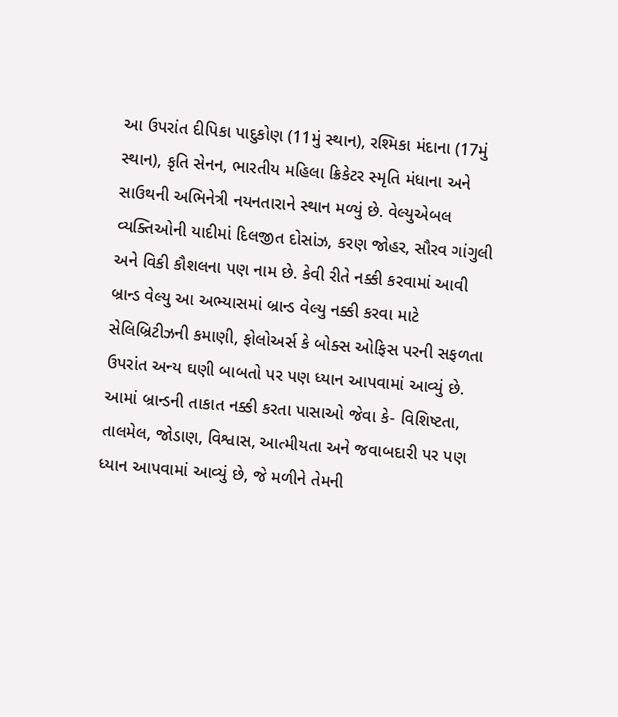આ ઉપરાંત દીપિકા પાદુકોણ (11મું સ્થાન), રશ્મિકા મંદાના (17મું સ્થાન), કૃતિ સેનન, ભારતીય મહિલા ક્રિકેટર સ્મૃતિ મંધાના અને સાઉથની અભિનેત્રી નયનતારાને સ્થાન મળ્યું છે. વેલ્યુએબલ વ્યક્તિઓની યાદીમાં દિલજીત દોસાંઝ, કરણ જોહર, સૌરવ ગાંગુલી અને વિકી કૌશલના પણ નામ છે. કેવી રીતે નક્કી કરવામાં આવી બ્રાન્ડ વેલ્યુ આ અભ્યાસમાં બ્રાન્ડ વેલ્યુ નક્કી કરવા માટે સેલિબ્રિટીઝની કમાણી, ફોલોઅર્સ કે બોક્સ ઓફિસ પરની સફળતા ઉપરાંત અન્ય ઘણી બાબતો પર પણ ધ્યાન આપવામાં આવ્યું છે. આમાં બ્રાન્ડની તાકાત નક્કી કરતા પાસાઓ જેવા કે- વિશિષ્ટતા, તાલમેલ, જોડાણ, વિશ્વાસ, આત્મીયતા અને જવાબદારી પર પણ ધ્યાન આપવામાં આવ્યું છે, જે મળીને તેમની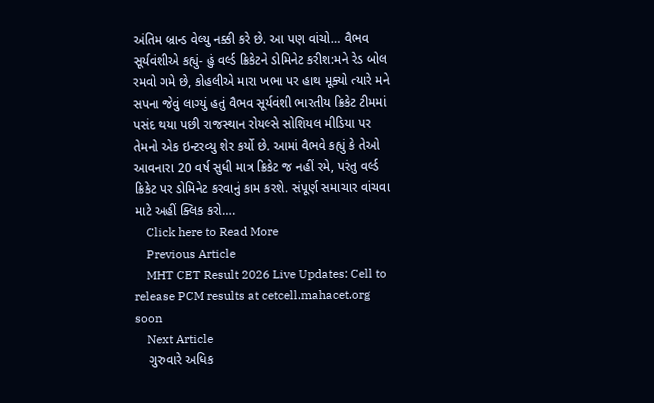અંતિમ બ્રાન્ડ વેલ્યુ નક્કી કરે છે. આ પણ વાંચો… વૈભવ સૂર્યવંશીએ કહ્યું- હું વર્લ્ડ ક્રિકેટને ડોમિનેટ કરીશ:મને રેડ બોલ રમવો ગમે છે, કોહલીએ મારા ખભા પર હાથ મૂક્યો ત્યારે મને સપના જેવું લાગ્યું હતું વૈભવ સૂર્યવંશી ભારતીય ક્રિકેટ ટીમમાં પસંદ થયા પછી રાજસ્થાન રોયલ્સે સોશિયલ મીડિયા પર તેમનો એક ઇન્ટરવ્યુ શેર કર્યો છે. આમાં વૈભવે કહ્યું કે તેઓ આવનારા 20 વર્ષ સુધી માત્ર ક્રિકેટ જ નહીં રમે, પરંતુ વર્લ્ડ ક્રિકેટ પર ડોમિનેટ કરવાનું કામ કરશે. સંપૂર્ણ સમાચાર વાંચવા માટે અહીં ક્લિક કરો….
    Click here to Read More
    Previous Article
    MHT CET Result 2026 Live Updates: Cell to release PCM results at cetcell.mahacet.org soon
    Next Article
    ગુરુવારે અધિક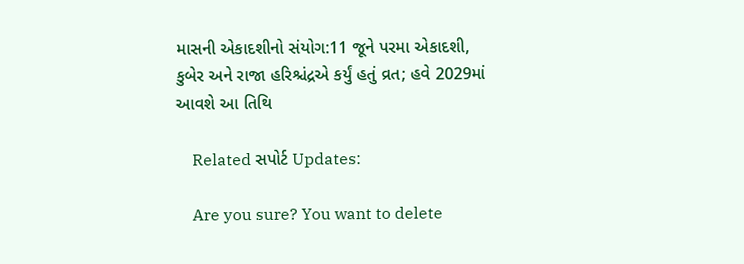માસની એકાદશીનો સંયોગ:11 જૂને પરમા એકાદશી, કુબેર અને રાજા હરિશ્ચંદ્રએ કર્યું હતું વ્રત; હવે 2029માં આવશે આ તિથિ

    Related સપોર્ટ Updates:

    Are you sure? You want to delete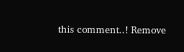this comment..! Remove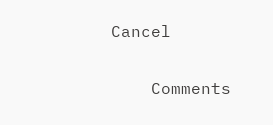Cancel

    Comments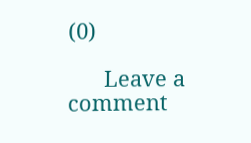(0)

      Leave a comment